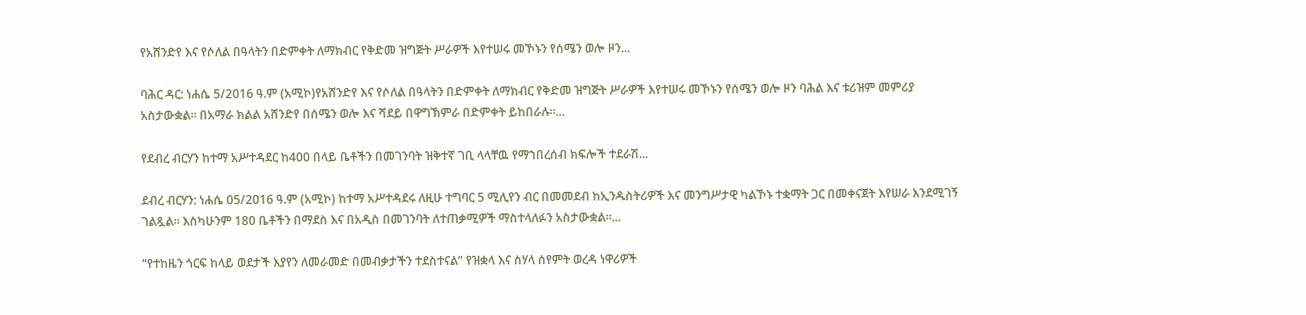የአሸንድየ እና የሶለል በዓላትን በድምቀት ለማክብር የቅድመ ዝግጅት ሥራዎች እየተሠሩ መኾኑን የሰሜን ወሎ ዞን...

ባሕር ዳር: ነሐሴ 5/2016 ዓ.ም (አሚኮ)የአሸንድየ እና የሶለል በዓላትን በድምቀት ለማክብር የቅድመ ዝግጅት ሥራዎች እየተሠሩ መኾኑን የሰሜን ወሎ ዞን ባሕል እና ቱሪዝም መምሪያ አስታውቋል፡፡ በአማራ ክልል አሸንድየ በሰሜን ወሎ እና ሻደይ በዋግኽምራ በድምቀት ይከበራሉ፡፡...

የደብረ ብርሃን ከተማ አሥተዳደር ከ400 በላይ ቤቶችን በመገንባት ዝቅተኛ ገቢ ላላቸዉ የማኀበረሰብ ክፍሎች ተደራሽ...

ደብረ ብርሃን: ነሐሴ 05/2016 ዓ.ም (አሚኮ) ከተማ አሥተዳደሩ ለዚሁ ተግባር 5 ሚሊየን ብር በመመደብ ከኢንዱስትሪዎች እና መንግሥታዊ ካልኾኑ ተቋማት ጋር በመቀናጀት እየሠራ እንደሚገኝ ገልጿል፡፡ እስካሁንም 180 ቤቶችን በማደስ እና በአዲስ በመገንባት ለተጠቃሚዎች ማስተላለፉን አስታውቋል፡፡...

“የተከዜን ጎርፍ ከላይ ወደታች እያየን ለመራመድ በመብቃታችን ተደስተናል” የዝቋላ እና ስሃላ ሰየምት ወረዳ ነዋሪዎች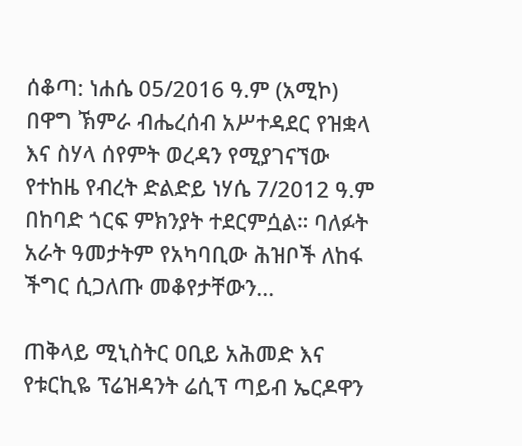ሰቆጣ: ነሐሴ 05/2016 ዓ.ም (አሚኮ) በዋግ ኽምራ ብሔረሰብ አሥተዳደር የዝቋላ እና ስሃላ ሰየምት ወረዳን የሚያገናኘው የተከዜ የብረት ድልድይ ነሃሴ 7/2012 ዓ.ም በከባድ ጎርፍ ምክንያት ተደርምሷል። ባለፉት አራት ዓመታትም የአካባቢው ሕዝቦች ለከፋ ችግር ሲጋለጡ መቆየታቸውን...

ጠቅላይ ሚኒስትር ዐቢይ አሕመድ እና የቱርኪዬ ፕሬዝዳንት ሬሲፕ ጣይብ ኤርዶዋን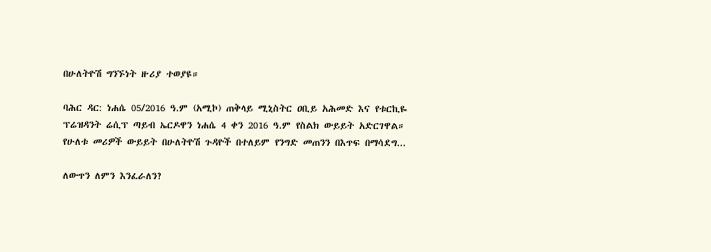በሁለትዮሽ ግንኙነት ዙሪያ ተወያዩ።

ባሕር ዳር: ነሐሴ 05/2016 ዓ.ም (አሚኮ) ጠቅላይ ሚኒስትር ዐቢይ አሕመድ እና የቱርኪዬ ፕሬዝዳንት ሬሲፕ ጣይብ ኤርዶዋን ነሐሴ 4 ቀን 2016 ዓ.ም የስልክ ውይይት አድርገዋል። የሁለቱ መሪዎች ውይይት በሁለትዮሽ ጉዳዮች በተለይም የንግድ መጠንን በእጥፍ በማሳደግ...

ለውጥን ለምን እንፈራለን?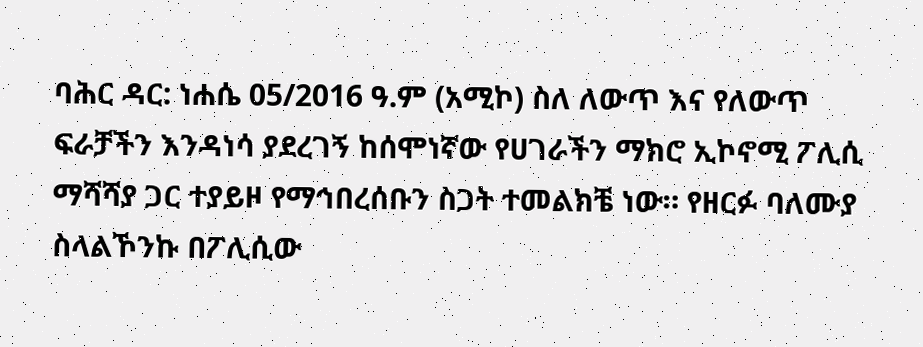ባሕር ዳር: ነሐሴ 05/2016 ዓ.ም (አሚኮ) ስለ ለውጥ እና የለውጥ ፍራቻችን እንዳነሳ ያደረገኝ ከሰሞነኛው የሀገራችን ማክሮ ኢኮኖሚ ፖሊሲ ማሻሻያ ጋር ተያይዞ የማኅበረሰቡን ስጋት ተመልክቼ ነው። የዘርፉ ባለሙያ ስላልኾንኩ በፖሊሲው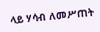ላይ ሃሳብ ለመሥጠት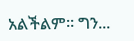አልችልም። ግን...